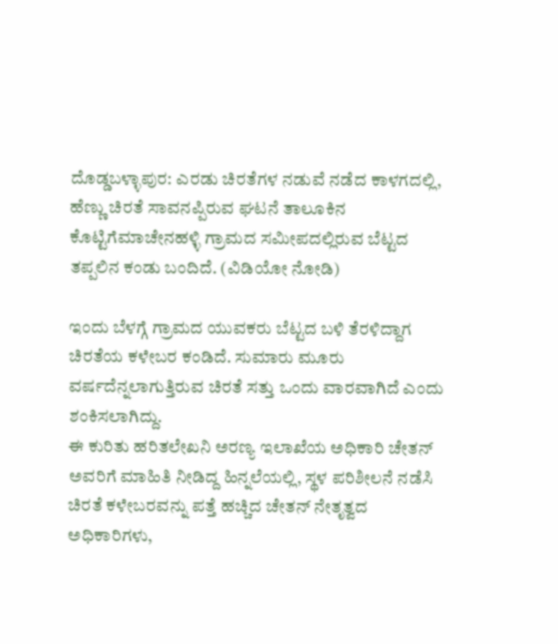ದೊಡ್ಡಬಳ್ಳಾಪುರ: ಎರಡು ಚಿರತೆಗಳ ನಡುವೆ ನಡೆದ ಕಾಳಗದಲ್ಲಿ, ಹೆಣ್ಣು ಚಿರತೆ ಸಾವನಪ್ಪಿರುವ ಘಟನೆ ತಾಲೂಕಿನ ಕೊಟ್ಟಿಗೆಮಾಚೇನಹಳ್ಳಿ ಗ್ರಾಮದ ಸಮೀಪದಲ್ಲಿರುವ ಬೆಟ್ಟದ ತಪ್ಪಲಿನ ಕಂಡು ಬಂದಿದೆ. (ವಿಡಿಯೋ ನೋಡಿ)

ಇಂದು ಬೆಳಗ್ಗೆ ಗ್ರಾಮದ ಯುವಕರು ಬೆಟ್ಟದ ಬಳಿ ತೆರಳಿದ್ದಾಗ ಚಿರತೆಯ ಕಳೇಬರ ಕಂಡಿದೆ. ಸುಮಾರು ಮೂರು ವರ್ಷದೆನ್ನಲಾಗುತ್ತಿರುವ ಚಿರತೆ ಸತ್ತು ಒಂದು ವಾರವಾಗಿದೆ ಎಂದು ಶಂಕಿಸಲಾಗಿದ್ದು.
ಈ ಕುರಿತು ಹರಿತಲೇಖನಿ ಅರಣ್ಯ ಇಲಾಖೆಯ ಅಧಿಕಾರಿ ಚೇತನ್ ಅವರಿಗೆ ಮಾಹಿತಿ ನೀಡಿದ್ದ ಹಿನ್ನಲೆಯಲ್ಲಿ, ಸ್ಥಳ ಪರಿಶೀಲನೆ ನಡೆಸಿ ಚಿರತೆ ಕಳೇಬರವನ್ನು ಪತ್ತೆ ಹಚ್ಚಿದ ಚೇತನ್ ನೇತೃತ್ವದ ಅಧಿಕಾರಿಗಳು,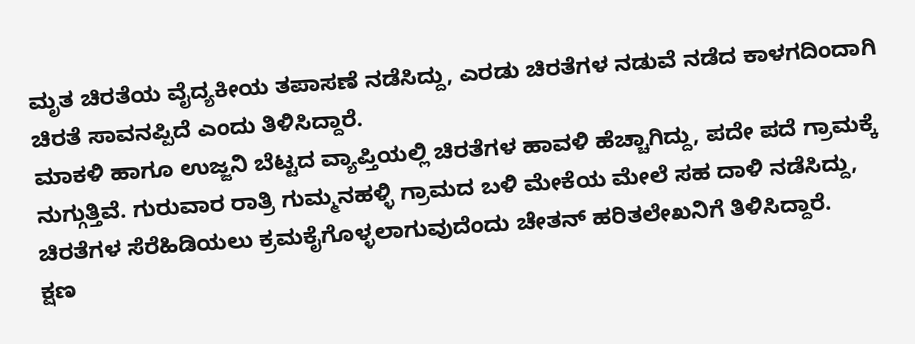ಮೃತ ಚಿರತೆಯ ವೈದ್ಯಕೀಯ ತಪಾಸಣೆ ನಡೆಸಿದ್ದು, ಎರಡು ಚಿರತೆಗಳ ನಡುವೆ ನಡೆದ ಕಾಳಗದಿಂದಾಗಿ ಚಿರತೆ ಸಾವನಪ್ಪಿದೆ ಎಂದು ತಿಳಿಸಿದ್ದಾರೆ.
ಮಾಕಳಿ ಹಾಗೂ ಉಜ್ಜನಿ ಬೆಟ್ಟದ ವ್ಯಾಪ್ತಿಯಲ್ಲಿ ಚಿರತೆಗಳ ಹಾವಳಿ ಹೆಚ್ಚಾಗಿದ್ದು, ಪದೇ ಪದೆ ಗ್ರಾಮಕ್ಕೆ ನುಗ್ಗುತ್ತಿವೆ. ಗುರುವಾರ ರಾತ್ರಿ ಗುಮ್ಮನಹಳ್ಳಿ ಗ್ರಾಮದ ಬಳಿ ಮೇಕೆಯ ಮೇಲೆ ಸಹ ದಾಳಿ ನಡೆಸಿದ್ದು, ಚಿರತೆಗಳ ಸೆರೆಹಿಡಿಯಲು ಕ್ರಮಕೈಗೊಳ್ಳಲಾಗುವುದೆಂದು ಚೇತನ್ ಹರಿತಲೇಖನಿಗೆ ತಿಳಿಸಿದ್ದಾರೆ.
ಕ್ಷಣ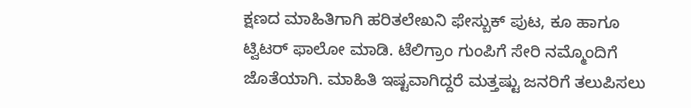ಕ್ಷಣದ ಮಾಹಿತಿಗಾಗಿ ಹರಿತಲೇಖನಿ ಫೇಸ್ಬುಕ್ ಪುಟ, ಕೂ ಹಾಗೂ ಟ್ವಿಟರ್ ಫಾಲೋ ಮಾಡಿ. ಟೆಲಿಗ್ರಾಂ ಗುಂಪಿಗೆ ಸೇರಿ ನಮ್ಮೊಂದಿಗೆ ಜೊತೆಯಾಗಿ. ಮಾಹಿತಿ ಇಷ್ಟವಾಗಿದ್ದರೆ ಮತ್ತಷ್ಟು ಜನರಿಗೆ ತಲುಪಿಸಲು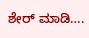ಶೇರ್ ಮಾಡಿ….